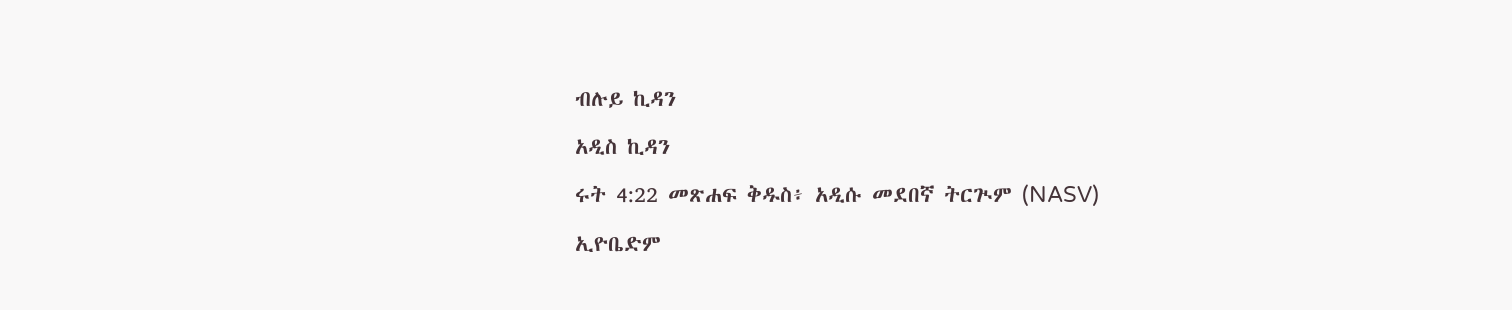ብሉይ ኪዳን

አዲስ ኪዳን

ሩት 4:22 መጽሐፍ ቅዱስ፥ አዲሱ መደበኛ ትርጒም (NASV)

ኢዮቤድም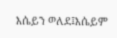እሴይን ወለደ፤እሴይም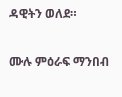ዳዊትን ወለደ።

ሙሉ ምዕራፍ ማንበብ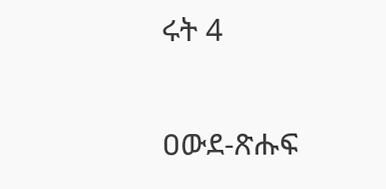ሩት 4

ዐውደ-ጽሑፍ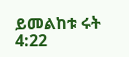ይመልከቱ ሩት 4:22